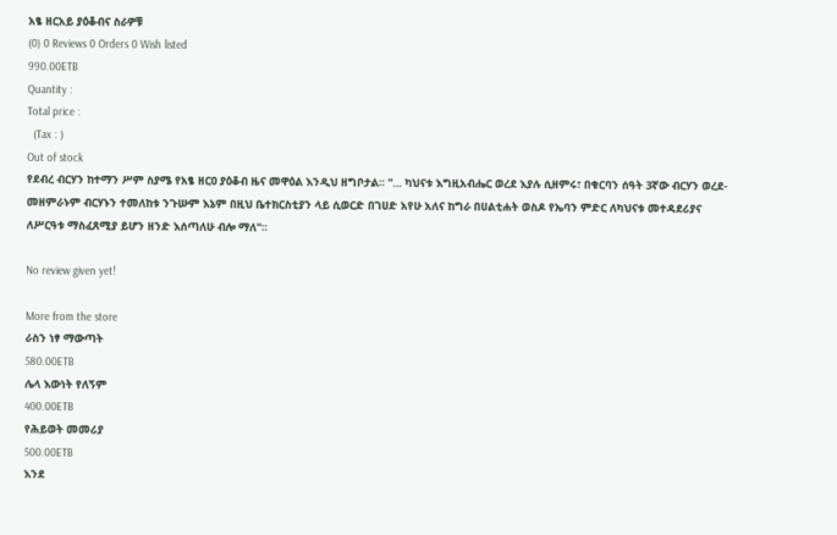አፄ ዘርአይ ያዕቆብና ስራዎቹ
(0) 0 Reviews 0 Orders 0 Wish listed
990.00ETB
Quantity :
Total price :
  (Tax : )
Out of stock
የደብረ ብርሃን ከተማን ሥም ስያሜ የአፄ ዘርዐ ያዕቆብ ዜና መዋዕል እንዲህ ዘግቦታል፡፡ "... ካህናቱ እግዚአብሔር ወረደ እያሉ ሲዘምሩ፣ በቁርባን ሰዓት 3ኛው ብርሃን ወረደ- መዘምራኑም ብርሃኑን ተመለከቱ ንጉሡም እኔም በዚህ ቤተክርስቲያን ላይ ሲወርድ በገሀድ አየሁ አለና ከግራ በሀልቲሐት ወስዶ የኤባን ምድር ለካህናቱ መተዳደሪያና ለሥርዓቱ ማስፈጸሚያ ይሆን ዘንድ እሰጣለሁ ብሎ ማለ"፡፡

No review given yet!

More from the store
ራስን ነፃ ማውጣት
580.00ETB
ሌላ እውነት የለኝም
400.00ETB
የሕይወት መመሪያ
500.00ETB
እንደ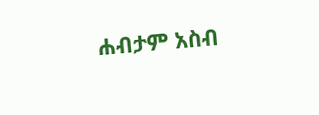ሐብታም አስብ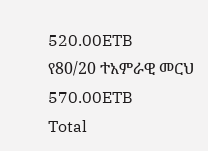520.00ETB
የ80/20 ተአምራዊ መርህ
570.00ETB
Total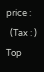price :
  (Tax : )
Top